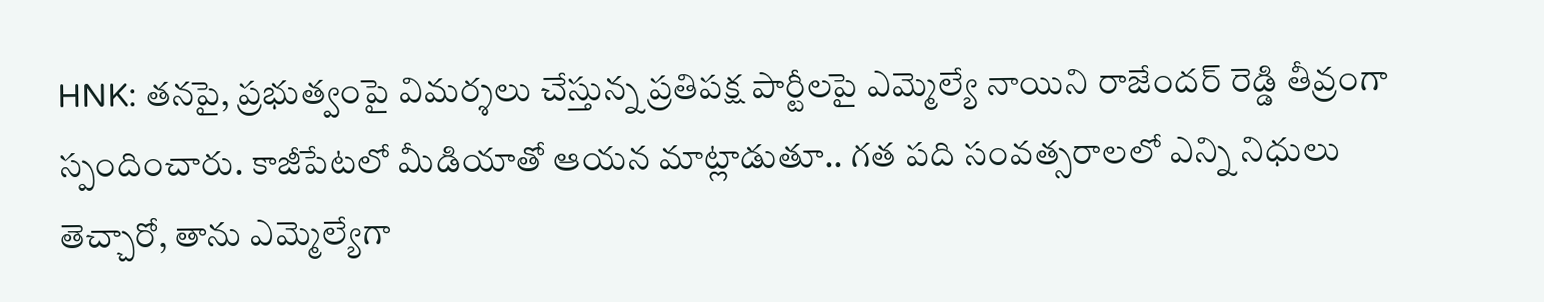HNK: తనపై, ప్రభుత్వంపై విమర్శలు చేస్తున్న ప్రతిపక్ష పార్టీలపై ఎమ్మెల్యే నాయిని రాజేందర్ రెడ్డి తీవ్రంగా స్పందించారు. కాజీపేటలో మీడియాతో ఆయన మాట్లాడుతూ.. గత పది సంవత్సరాలలో ఎన్ని నిధులు తెచ్చారో, తాను ఎమ్మెల్యేగా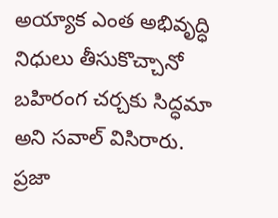అయ్యాక ఎంత అభివృద్ధి నిధులు తీసుకొచ్చానో బహిరంగ చర్చకు సిద్ధమా అని సవాల్ విసిరారు. ప్రజా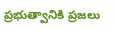ప్రభుత్వానికి ప్రజలు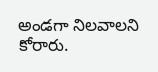అండగా నిలవాలని కోరారు.